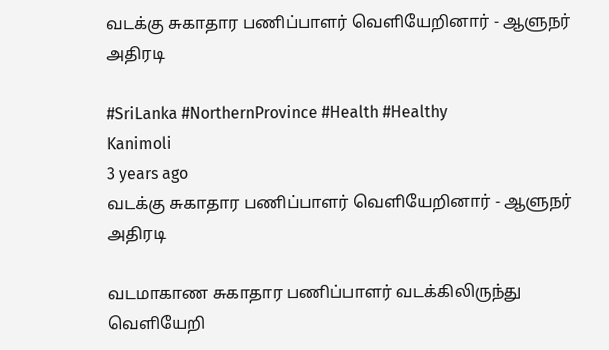வடக்கு சுகாதார பணிப்பாளர் வெளியேறினார் - ஆளுநர் அதிரடி

#SriLanka #NorthernProvince #Health #Healthy
Kanimoli
3 years ago
வடக்கு சுகாதார பணிப்பாளர் வெளியேறினார் - ஆளுநர் அதிரடி

வடமாகாண சுகாதார பணிப்பாளர் வடக்கிலிருந்து வெளியேறி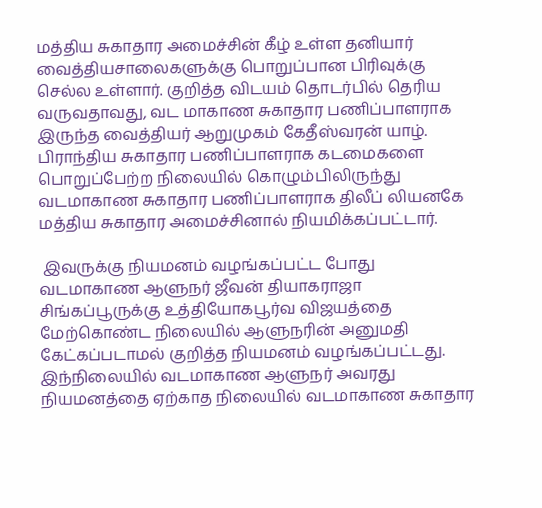மத்திய சுகாதார அமைச்சின் கீழ் உள்ள தனியார் வைத்தியசாலைகளுக்கு பொறுப்பான பிரிவுக்கு செல்ல உள்ளார். குறித்த விடயம் தொடர்பில் தெரிய வருவதாவது, வட மாகாண சுகாதார பணிப்பாளராக இருந்த வைத்தியர் ஆறுமுகம் கேதீஸ்வரன் யாழ். பிராந்திய சுகாதார பணிப்பாளராக கடமைகளை பொறுப்பேற்ற நிலையில் கொழும்பிலிருந்து வடமாகாண சுகாதார பணிப்பாளராக திலீப் லியனகே மத்திய சுகாதார அமைச்சினால் நியமிக்கப்பட்டார்.

 இவருக்கு நியமனம் வழங்கப்பட்ட போது வடமாகாண ஆளுநர் ஜீவன் தியாகராஜா சிங்கப்பூருக்கு உத்தியோகபூர்வ விஜயத்தை மேற்கொண்ட நிலையில் ஆளுநரின் அனுமதி கேட்கப்படாமல் குறித்த நியமனம் வழங்கப்பட்டது. இந்நிலையில் வடமாகாண ஆளுநர் அவரது நியமனத்தை ஏற்காத நிலையில் வடமாகாண சுகாதார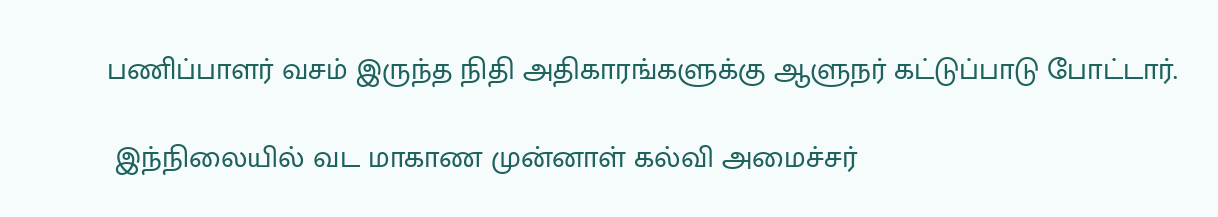பணிப்பாளர் வசம் இருந்த நிதி அதிகாரங்களுக்கு ஆளுநர் கட்டுப்பாடு போட்டார்.

 இந்நிலையில் வட மாகாண முன்னாள் கல்வி அமைச்சர்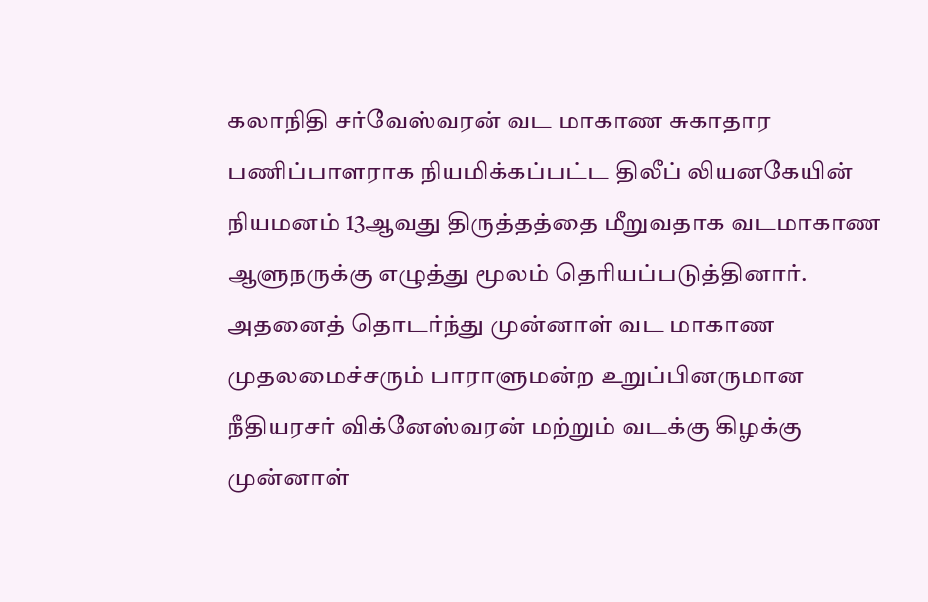கலாநிதி சர்வேஸ்வரன் வட மாகாண சுகாதார பணிப்பாளராக நியமிக்கப்பட்ட திலீப் லியனகேயின் நியமனம் 13ஆவது திருத்தத்தை மீறுவதாக வடமாகாண ஆளுநருக்கு எழுத்து மூலம் தெரியப்படுத்தினார். அதனைத் தொடர்ந்து முன்னாள் வட மாகாண முதலமைச்சரும் பாராளுமன்ற உறுப்பினருமான நீதியரசர் விக்னேஸ்வரன் மற்றும் வடக்கு கிழக்கு முன்னாள்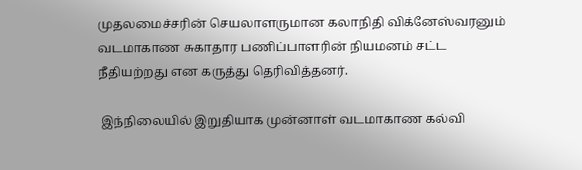முதலமைச்சரின் செயலாளருமான கலாநிதி விக்னேஸ்வரனும் வடமாகாண சுகாதார பணிப்பாளரின் நியமனம் சட்ட நீதியற்றது என கருத்து தெரிவித்தனர்.

 இந்நிலையில் இறுதியாக முன்னாள் வடமாகாண கல்வி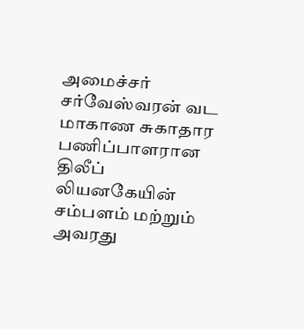அமைச்சர் சர்வேஸ்வரன் வட மாகாண சுகாதார பணிப்பாளரான திலீப் லியனகேயின் சம்பளம் மற்றும் அவரது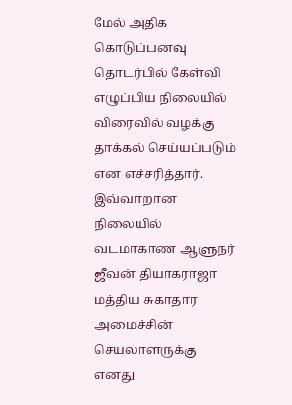மேல் அதிக கொடுப்பனவு தொடர்பில் கேள்வி எழுப்பிய நிலையில் விரைவில் வழக்கு தாக்கல் செய்யப்படும் என எச்சரித்தார். இவ்வாறான நிலையில் வடமாகாண ஆளுநர் ஜீவன் தியாகராஜா மத்திய சுகாதார அமைச்சின் செயலாளருக்கு எனது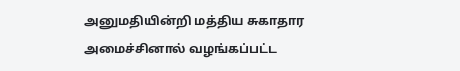அனுமதியின்றி மத்திய சுகாதார அமைச்சினால் வழங்கப்பட்ட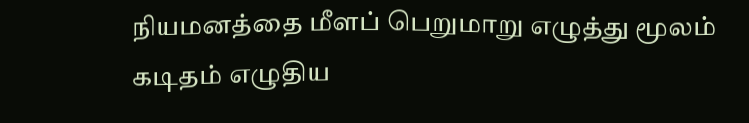நியமனத்தை மீளப் பெறுமாறு எழுத்து மூலம் கடிதம் எழுதிய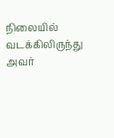நிலையில் வடக்கிலிருந்து அவர்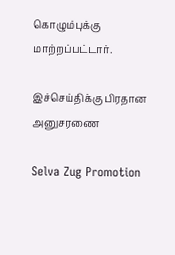கொழும்புக்கு மாற்றப்பட்டார்.

இச்செய்திக்கு பிரதான அனுசரணை

Selva Zug Promotion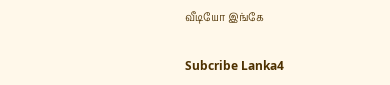வீடியோ இங்கே

Subcribe Lanka4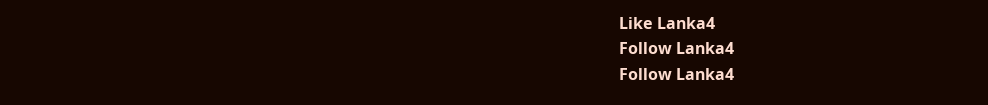Like Lanka4
Follow Lanka4
Follow Lanka4